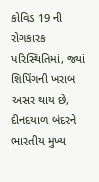કોવિડ 19 ની રોગકારક પરિસ્થિતિમાં, જ્યાં શિપિંગની ખરાબ અસર થાય છે, દીનદયાળ બંદરને ભારતીય મુખ્ય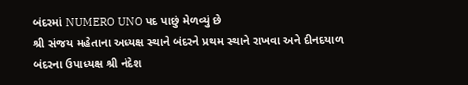બંદરમાં NUMERO UNO પદ પાછું મેળવ્યું છે
શ્રી સંજય મહેતાના અધ્યક્ષ સ્થાને બંદરને પ્રથમ સ્થાને રાખવા અને દીનદયાળ બંદરના ઉપાધ્યક્ષ શ્રી નંદેશ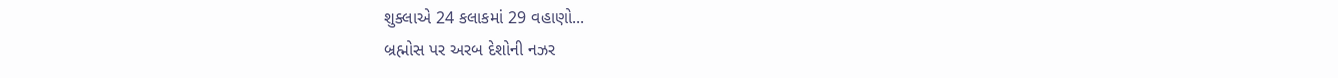શુક્લાએ 24 કલાકમાં 29 વહાણો...
બ્રહ્મોસ પર અરબ દેશોની નઝર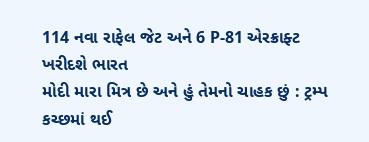114 નવા રાફેલ જેટ અને 6 P-81 એરક્રાફ્ટ ખરીદશે ભારત
મોદી મારા મિત્ર છે અને હું તેમનો ચાહક છું : ટ્રમ્પ
કચ્છમાં થઈ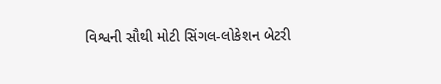વિશ્વની સૌથી મોટી સિંગલ-લોકેશન બેટરી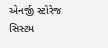એનર્જી સ્ટોરેજ સિસ્ટમ